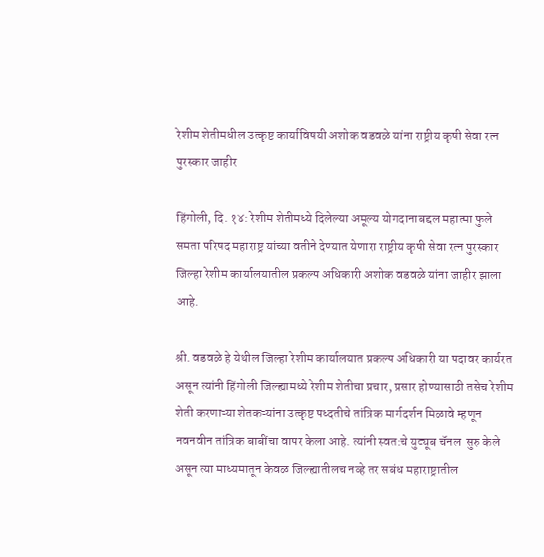रेशीम शेतीमधील उत्कृष्ट कार्याविषयी अशोक वडवळे यांना राष्ट्रीय कृषी सेवा रत्न पुरस्कार जाहीर

हिंगोली, दि. १४: रेशीम शेतीमध्ये दिलेल्या अमूल्य योगदानाबद्दल महात्मा फुले समता परिषद महाराष्ट्र यांच्या वतीने देण्यात येणारा राष्ट्रीय कृषी सेवा रत्न पुरस्कार जिल्हा रेशीम कार्यालयातील प्रकल्प अधिकारी अशोक वडवळे यांना जाहीर झाला आहे.

श्री. वडवळे हे येथील जिल्हा रेशीम कार्यालयात प्रकल्प अधिकारी या पदावर कार्यरत असून त्यांनी हिंगोली जिल्ह्यामध्ये रेशीम शेतीचा प्रचार, प्रसार होण्यासाठी तसेच रेशीम शेती करणाऱ्या शेतकऱ्यांना उत्कृष्ट पध्दतीचे तांत्रिक मार्गदर्शन मिळावे म्हणून नवनवीन तांत्रिक बाबींचा वापर केला आहे. त्यांनी स्वत:चे युट्यूब चॅनल  सुरु केले असून त्या माध्यमातून केवळ जिल्ह्यातीलच नव्हे तर सबंध महाराष्ट्रातील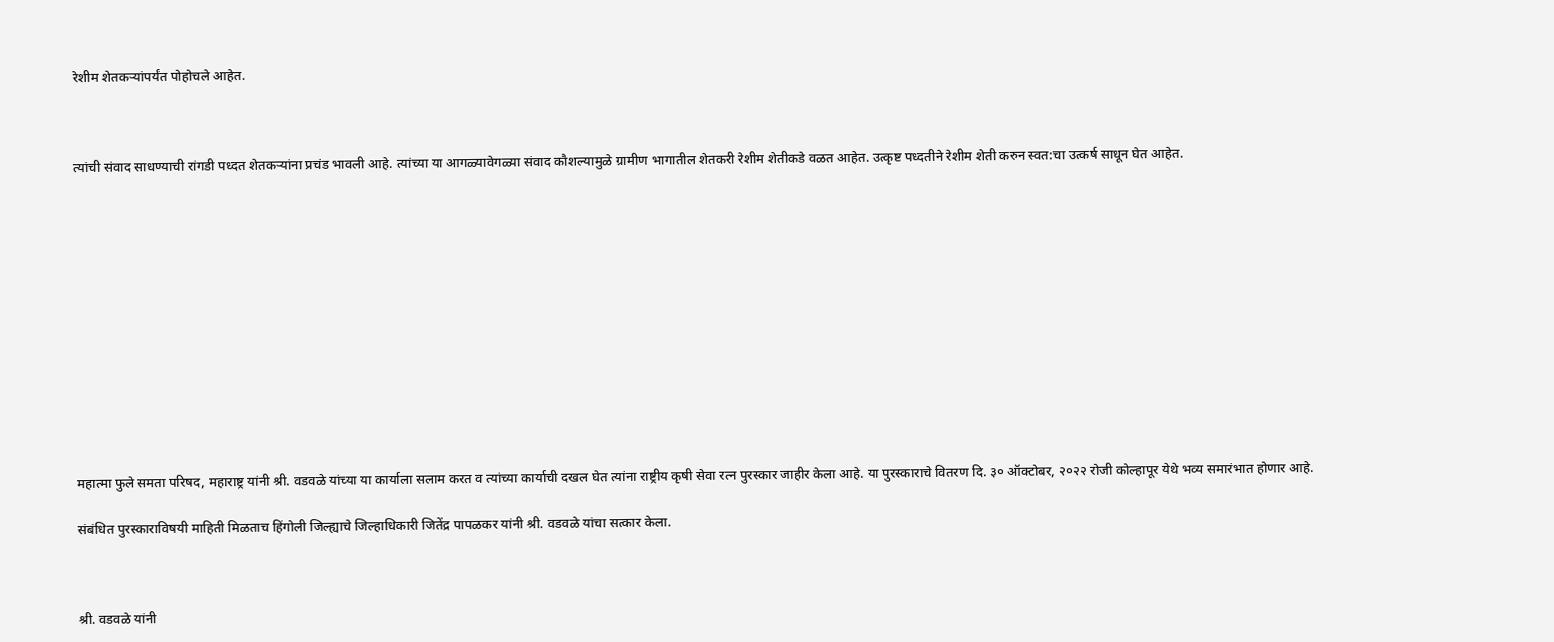रेशीम शेतकऱ्यांपर्यंत पोहोचले आहेत.



त्यांची संवाद साधण्याची रांगडी पध्दत शेतकऱ्यांना प्रचंड भावली आहे. त्यांच्या या आगळ्यावेगळ्या संवाद कौशल्यामुळे ग्रामीण भागातील शेतकरी रेशीम शेतीकडे वळत आहेत. उत्कृष्ट पध्दतीने रेशीम शेती करुन स्वत:चा उत्कर्ष साधून घेत आहेत.













महात्मा फुले समता परिषद, महाराष्ट्र यांनी श्री. वडवळे यांच्या या कार्याला सलाम करत व त्यांच्या कार्याची दखल घेत त्यांना राष्ट्रीय कृषी सेवा रत्न पुरस्कार जाहीर केला आहे. या पुरस्काराचे वितरण दि. ३० ऑक्टोबर, २०२२ रोजी कोल्हापूर येथे भव्य समारंभात होणार आहे.

संबंधित पुरस्काराविषयी माहिती मिळताच हिंगोली जिल्ह्याचे जिल्हाधिकारी जितेंद्र पापळकर यांनी श्री. वडवळे यांचा सत्कार केला.



श्री. वडवळे यांनी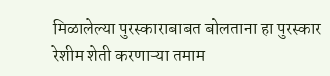मिळालेल्या पुरस्काराबाबत बोलताना हा पुरस्कार रेशीम शेती करणाऱ्या तमाम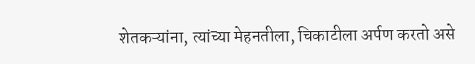शेतकऱ्यांना, त्यांच्या मेहनतीला, चिकाटीला अर्पण करतो असे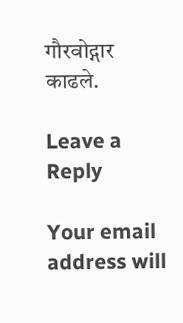गौरवोद्गार काढले.

Leave a Reply

Your email address will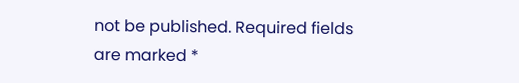not be published. Required fields are marked *